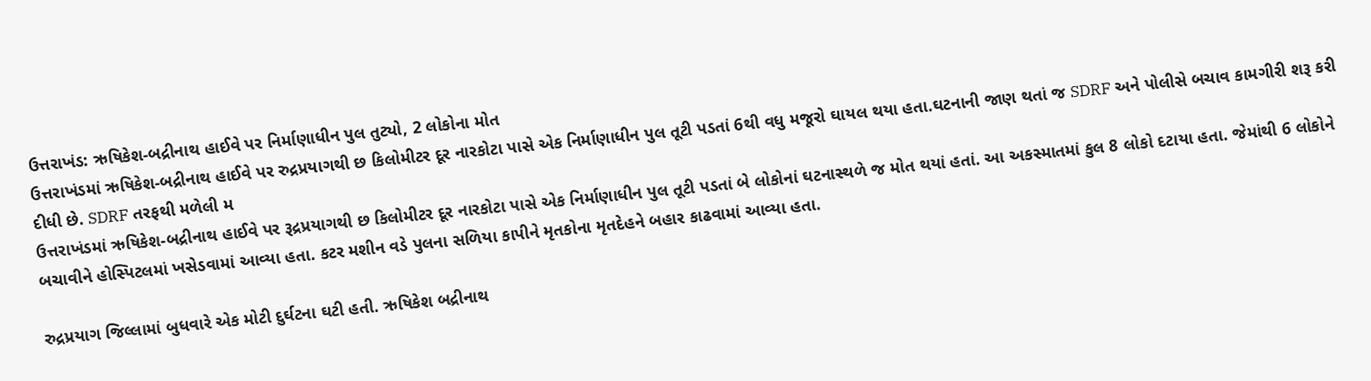ઉત્તરાખંડ: ઋષિકેશ-બદ્રીનાથ હાઈવે પર નિર્માણાધીન પુલ તુટ્યો, 2 લોકોના મોત
ઉત્તરાખંડમાં ઋષિકેશ-બદ્રીનાથ હાઈવે પર રુદ્રપ્રયાગથી છ કિલોમીટર દૂર નારકોટા પાસે એક નિર્માણાધીન પુલ તૂટી પડતાં 6થી વધુ મજૂરો ઘાયલ થયા હતા.ઘટનાની જાણ થતાં જ SDRF અને પોલીસે બચાવ કામગીરી શરૂ કરી દીધી છે. SDRF તરફથી મળેલી મ
ઉત્તરાખંડમાં ઋષિકેશ-બદ્રીનાથ હાઈવે પર રૂદ્રપ્રયાગથી છ કિલોમીટર દૂર નારકોટા પાસે એક નિર્માણાધીન પુલ તૂટી પડતાં બે લોકોનાં ઘટનાસ્થળે જ મોત થયાં હતાં. આ અકસ્માતમાં કુલ 8 લોકો દટાયા હતા. જેમાંથી 6 લોકોને બચાવીને હોસ્પિટલમાં ખસેડવામાં આવ્યા હતા. કટર મશીન વડે પુલના સળિયા કાપીને મૃતકોના મૃતદેહને બહાર કાઢવામાં આવ્યા હતા.

રુદ્રપ્રયાગ જિલ્લામાં બુધવારે એક મોટી દુર્ઘટના ઘટી હતી. ઋષિકેશ બદ્રીનાથ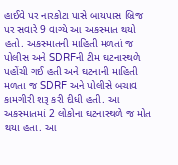હાઈવે પર નારકોટા પાસે બાયપાસ બ્રિજ પર સવારે 9 વાગ્યે આ અકસ્માત થયો હતો. અકસ્માતની માહિતી મળતાં જ પોલીસ અને SDRFની ટીમ ઘટનાસ્થળે પહોંચી ગઈ હતી અને ઘટનાની માહિતી મળતા જ SDRF અને પોલીસે બચાવ કામગીરી શરૂ કરી દીધી હતી. આ અકસ્માતમાં 2 લોકોના ઘટનાસ્થળે જ મોત થયા હતા. આ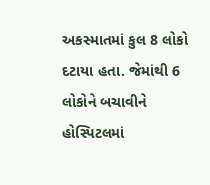અકસ્માતમાં કુલ 8 લોકો દટાયા હતા. જેમાંથી 6 લોકોને બચાવીને હોસ્પિટલમાં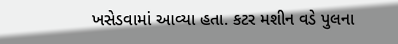ખસેડવામાં આવ્યા હતા. કટર મશીન વડે પુલના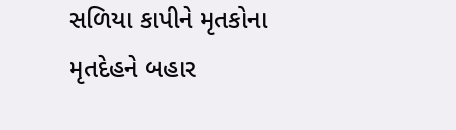સળિયા કાપીને મૃતકોના મૃતદેહને બહાર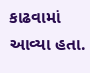કાઢવામાં આવ્યા હતા.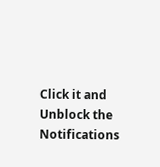Click it and Unblock the Notifications